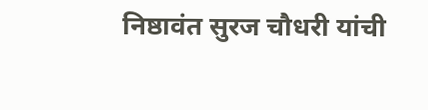निष्ठावंत सुरज चौधरी यांची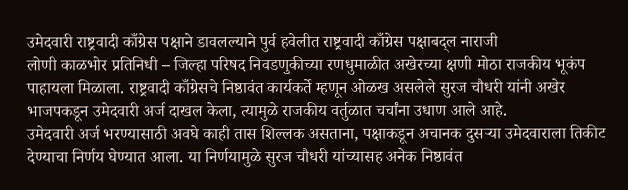उमेदवारी राष्ट्रवादी काँग्रेस पक्षाने डावलल्याने पुर्व हवेलीत राष्ट्रवादी काँग्रेस पक्षाबद्ल नाराजी
लोणी काळभोर प्रतिनिधी – जिल्हा परिषद निवडणुकीच्या रणधुमाळीत अखेरच्या क्षणी मोठा राजकीय भूकंप पाहायला मिळाला. राष्ट्रवादी काँग्रेसचे निष्ठावंत कार्यकर्ते म्हणून ओळख असलेले सुरज चौधरी यांनी अखेर भाजपकडून उमेदवारी अर्ज दाखल केला, त्यामुळे राजकीय वर्तुळात चर्चांना उधाण आले आहे.
उमेदवारी अर्ज भरण्यासाठी अवघे काही तास शिल्लक असताना, पक्षाकडून अचानक दुसऱ्या उमेदवाराला तिकीट देण्याचा निर्णय घेण्यात आला. या निर्णयामुळे सुरज चौधरी यांच्यासह अनेक निष्ठावंत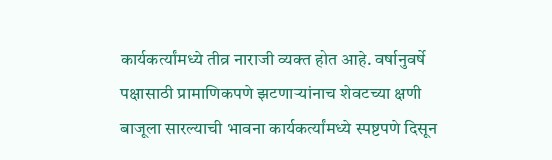कार्यकर्त्यांमध्ये तीव्र नाराजी व्यक्त होत आहे. वर्षानुवर्षे पक्षासाठी प्रामाणिकपणे झटणाऱ्यांनाच शेवटच्या क्षणी बाजूला सारल्याची भावना कार्यकर्त्यांमध्ये स्पष्टपणे दिसून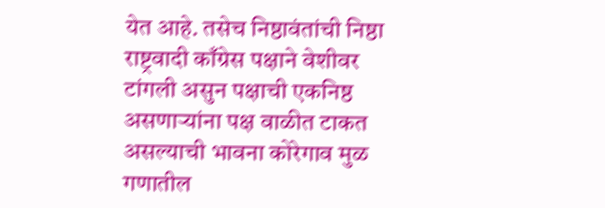येत आहे. तसेच निष्ठावंतांची निष्ठा राष्ट्रवादी काँग्रेस पक्षाने वेशीवर टांगली असुन पक्षाची एकनिष्ठ असणाऱ्यांना पक्ष वाळीत टाकत असल्याची भावना कोरेगाव मुळ गणातील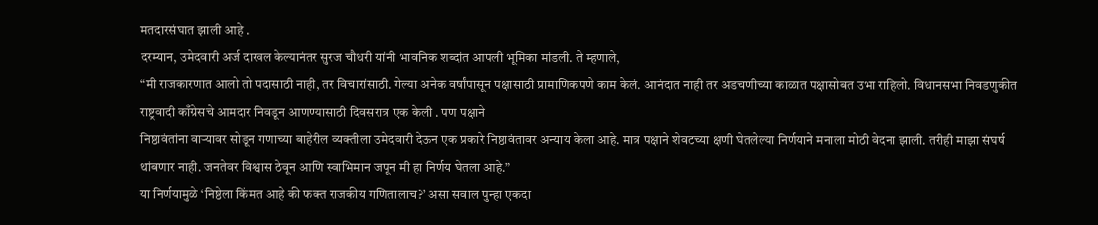मतदारसंघात झाली आहे .
दरम्यान, उमेदवारी अर्ज दाखल केल्यानंतर सुरज चौधरी यांनी भावनिक शब्दांत आपली भूमिका मांडली. ते म्हणाले,
“मी राजकारणात आलो तो पदासाठी नाही, तर विचारांसाठी. गेल्या अनेक वर्षांपासून पक्षासाठी प्रामाणिकपणे काम केलं. आनंदात नाही तर अडचणीच्या काळात पक्षासोबत उभा राहिलो. विधानसभा निवडणुकीत राष्ट्रवादी काँग्रेसचे आमदार निवडून आणण्यासाठी दिवसरात्र एक केली . पण पक्षाने
निष्ठावंतांना वाऱ्यावर सोडून गणाच्या बाहेरील व्यक्तीला उमेदवारी देऊन एक प्रकारे निष्ठावंतावर अन्याय केला आहे. मात्र पक्षाने शेवटच्या क्षणी घेतलेल्या निर्णयाने मनाला मोठी वेदना झाली. तरीही माझा संघर्ष थांबणार नाही. जनतेवर विश्वास ठेवून आणि स्वाभिमान जपून मी हा निर्णय घेतला आहे.”
या निर्णयामुळे ‘निष्ठेला किंमत आहे की फक्त राजकीय गणितालाच?’ असा सवाल पुन्हा एकदा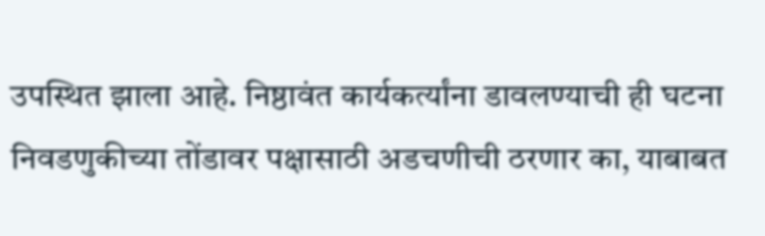उपस्थित झाला आहे. निष्ठावंत कार्यकर्त्यांना डावलण्याची ही घटना निवडणुकीच्या तोंडावर पक्षासाठी अडचणीची ठरणार का, याबाबत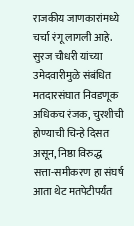राजकीय जाणकारांमध्ये चर्चा रंगू लागली आहे.
सुरज चौधरी यांच्या उमेदवारीमुळे संबंधित मतदारसंघात निवडणूक अधिकच रंजक, चुरशीची होण्याची चिन्हे दिसत असून, निष्ठा विरुद्ध सत्ता-समीकरण हा संघर्ष आता थेट मतपेटीपर्यंत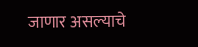जाणार असल्याचे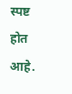स्पष्ट होत आहे.